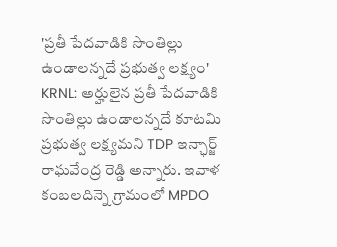'ప్రతీ పేదవాడికి సొంతిల్లు ఉండాలన్నదే ప్రభుత్వ లక్ష్యం'
KRNL: అర్హులైన ప్రతీ పేదవాడికి సొంతిల్లు ఉండాలన్నదే కూటమి ప్రభుత్వ లక్ష్యమని TDP ఇన్ఛార్జ్ రాఘవేంద్ర రెడ్డి అన్నారు. ఇవాళ కంబలదిన్నె గ్రామంలో MPDO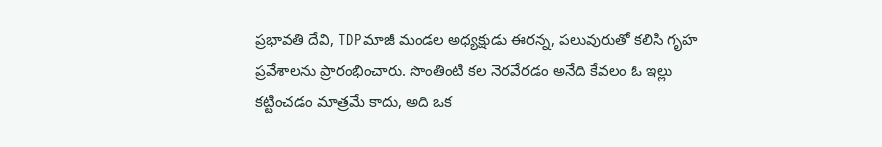ప్రభావతి దేవి, TDPమాజీ మండల అధ్యక్షుడు ఈరన్న, పలువురుతో కలిసి గృహ ప్రవేశాలను ప్రారంభించారు. సొంతింటి కల నెరవేరడం అనేది కేవలం ఓ ఇల్లు కట్టించడం మాత్రమే కాదు, అది ఒక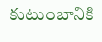కుటుంబానికి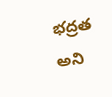భద్రత అని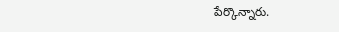పేర్కొన్నారు.